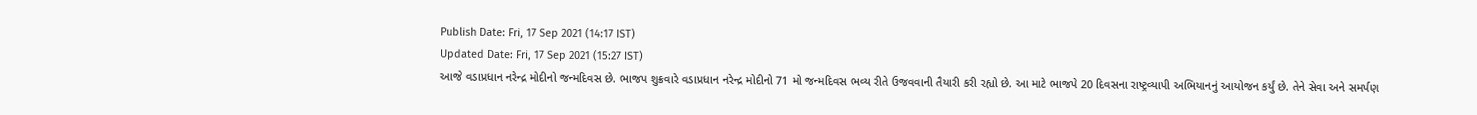Publish Date: Fri, 17 Sep 2021 (14:17 IST)
Updated Date: Fri, 17 Sep 2021 (15:27 IST)
આજે વડાપ્રધાન નરેન્દ્ર મોદીનો જન્મદિવસ છે. ભાજપ શુક્રવારે વડાપ્રધાન નરેન્દ્ર મોદીનો 71 મો જન્મદિવસ ભવ્ય રીતે ઉજવવાની તૈયારી કરી રહ્યો છે. આ માટે ભાજપે 20 દિવસના રાષ્ટ્રવ્યાપી અભિયાનનું આયોજન કર્યું છે. તેને સેવા અને સમર્પણ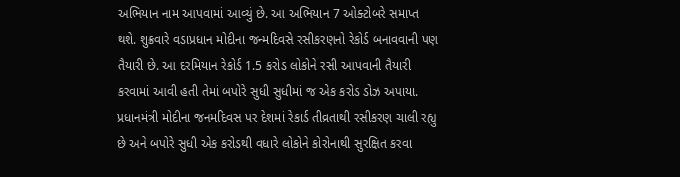અભિયાન નામ આપવામાં આવ્યું છે. આ અભિયાન 7 ઓક્ટોબરે સમાપ્ત થશે. શુક્રવારે વડાપ્રધાન મોદીના જન્મદિવસે રસીકરણનો રેકોર્ડ બનાવવાની પણ તૈયારી છે. આ દરમિયાન રેકોર્ડ 1.5 કરોડ લોકોને રસી આપવાની તૈયારી કરવામાં આવી હતી તેમાં બપોરે સુધી સુધીમાં જ એક કરોડ ડોઝ અપાયા.
પ્રધાનમંત્રી મોદીના જનમદિવસ પર દેશમાં રેકાર્ડ તીવ્રતાથી રસીકરણ ચાલી રહ્યુ છે અને બપોરે સુધી એક કરોડથી વધારે લોકોને કોરોનાથી સુરક્ષિત કરવા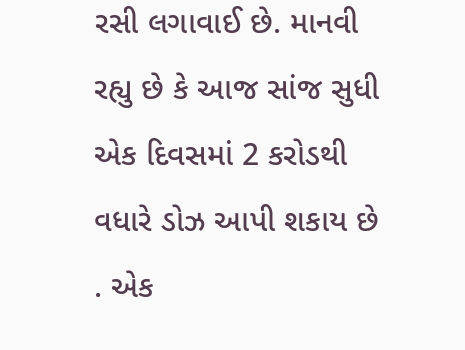રસી લગાવાઈ છે. માનવી રહ્યુ છે કે આજ સાંજ સુધી એક દિવસમાં 2 કરોડથી વધારે ડોઝ આપી શકાય છે . એક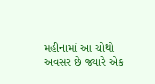મહીનામાં આ ચોથો અવસર છે જ્યારે એક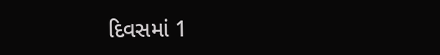દિવસમાં 1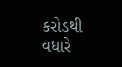કરોડથી વધારે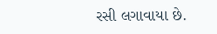રસી લગાવાયા છે.